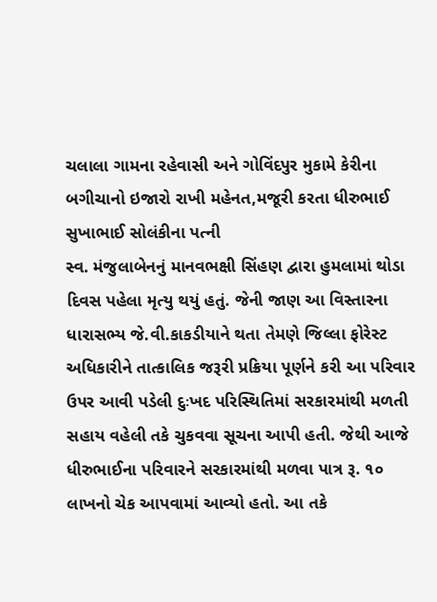ચલાલા ગામના રહેવાસી અને ગોવિંદપુર મુકામે કેરીના બગીચાનો ઇજારો રાખી મહેનત,મજૂરી કરતા ધીરુભાઈ સુખાભાઈ સોલંકીના પત્ની
સ્વ. મંજુલાબેનનું માનવભક્ષી સિંહણ દ્વારા હુમલામાં થોડા દિવસ પહેલા મૃત્યુ થયું હતું. જેની જાણ આ વિસ્તારના ધારાસભ્ય જે.વી.કાકડીયાને થતા તેમણે જિલ્લા ફોરેસ્ટ અધિકારીને તાત્કાલિક જરૂરી પ્રક્રિયા પૂર્ણને કરી આ પરિવાર ઉપર આવી પડેલી દુઃખદ પરિસ્થિતિમાં સરકારમાંથી મળતી સહાય વહેલી તકે ચુકવવા સૂચના આપી હતી. જેથી આજે ધીરુભાઈના પરિવારને સરકારમાંથી મળવા પાત્ર રૂ. ૧૦ લાખનો ચેક આપવામાં આવ્યો હતો. આ તકે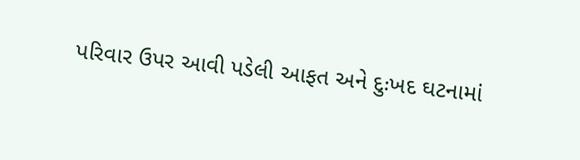પરિવાર ઉપર આવી પડેલી આફત અને દુઃખદ ઘટનામાં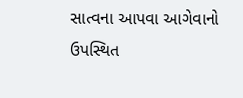સાત્વના આપવા આગેવાનો ઉપસ્થિત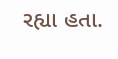રહ્યા હતા.